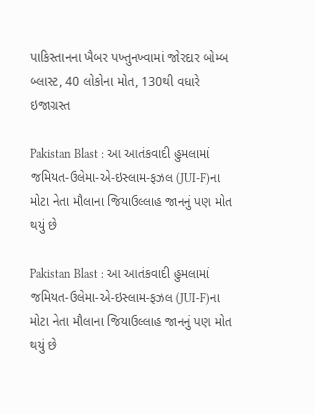પાકિસ્તાનના ખૈબર પખ્તુનખ્વામાં જોરદાર બોમ્બ બ્લાસ્ટ, 40 લોકોના મોત, 130થી વધારે ઇજાગ્રસ્ત

Pakistan Blast : આ આતંકવાદી હુમલામાં જમિયત-ઉલેમા-એ-ઇસ્લામ-ફઝલ (JUI-F)ના મોટા નેતા મૌલાના જિયાઉલ્લાહ જાનનું પણ મોત થયું છે

Pakistan Blast : આ આતંકવાદી હુમલામાં જમિયત-ઉલેમા-એ-ઇસ્લામ-ફઝલ (JUI-F)ના મોટા નેતા મૌલાના જિયાઉલ્લાહ જાનનું પણ મોત થયું છે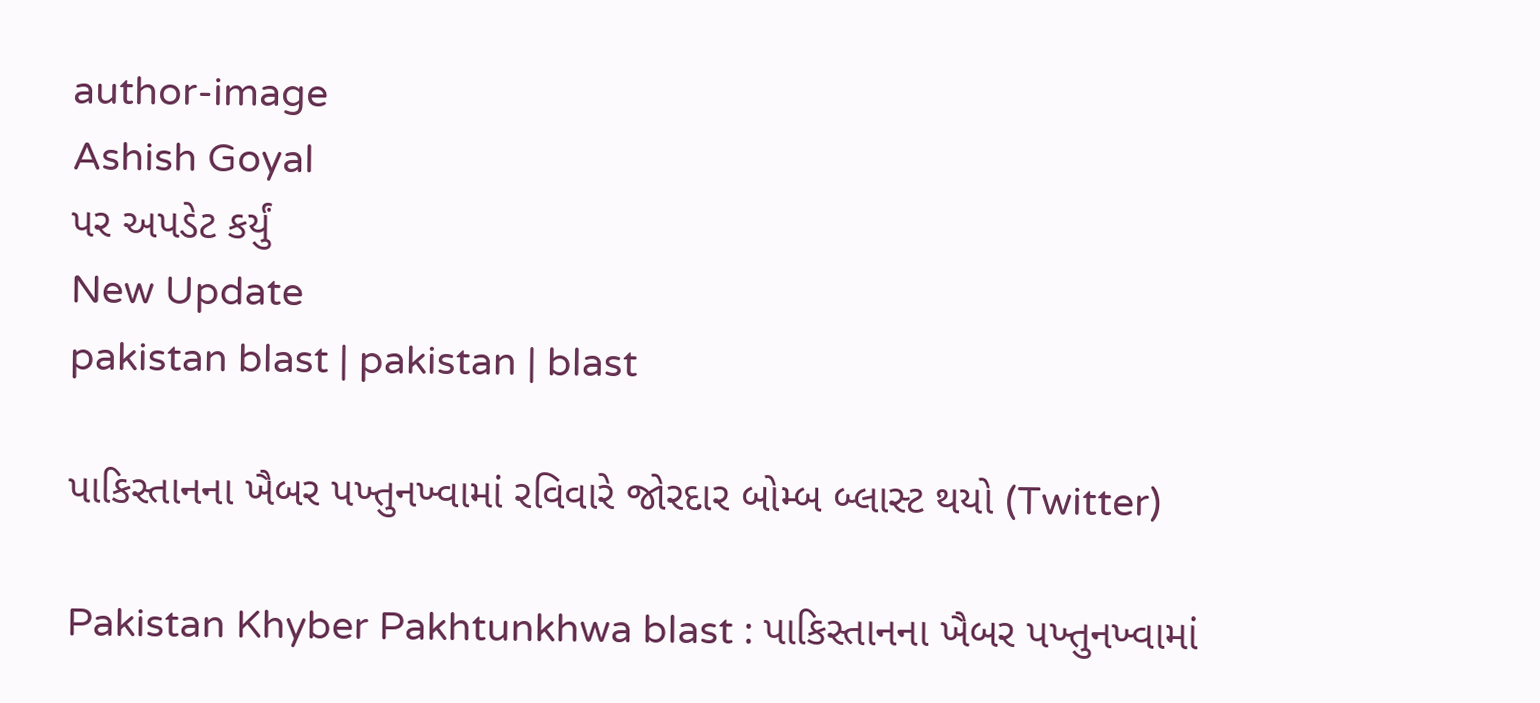author-image
Ashish Goyal
પર અપડેટ કર્યું
New Update
pakistan blast | pakistan | blast

પાકિસ્તાનના ખૈબર પખ્તુનખ્વામાં રવિવારે જોરદાર બોમ્બ બ્લાસ્ટ થયો (Twitter)

Pakistan Khyber Pakhtunkhwa blast : પાકિસ્તાનના ખૈબર પખ્તુનખ્વામાં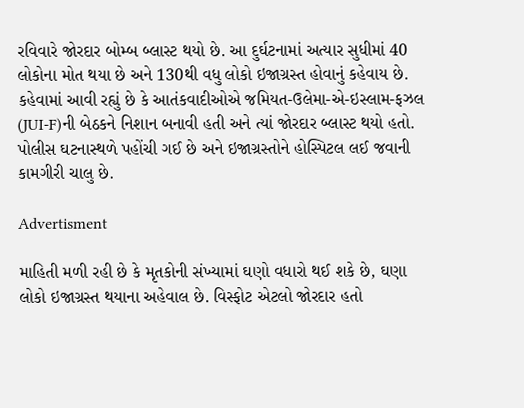રવિવારે જોરદાર બોમ્બ બ્લાસ્ટ થયો છે. આ દુર્ઘટનામાં અત્યાર સુધીમાં 40 લોકોના મોત થયા છે અને 130થી વધુ લોકો ઇજાગ્રસ્ત હોવાનું કહેવાય છે. કહેવામાં આવી રહ્યું છે કે આતંકવાદીઓએ જમિયત-ઉલેમા-એ-ઇસ્લામ-ફઝલ (JUI-F)ની બેઠકને નિશાન બનાવી હતી અને ત્યાં જોરદાર બ્લાસ્ટ થયો હતો. પોલીસ ઘટનાસ્થળે પહોંચી ગઈ છે અને ઇજાગ્રસ્તોને હોસ્પિટલ લઈ જવાની કામગીરી ચાલુ છે.

Advertisment

માહિતી મળી રહી છે કે મૃતકોની સંખ્યામાં ઘણો વધારો થઈ શકે છે, ઘણા લોકો ઇજાગ્રસ્ત થયાના અહેવાલ છે. વિસ્ફોટ એટલો જોરદાર હતો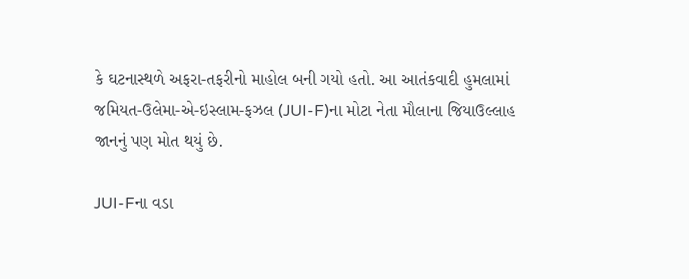કે ઘટનાસ્થળે અફરા-તફરીનો માહોલ બની ગયો હતો. આ આતંકવાદી હુમલામાં જમિયત-ઉલેમા-એ-ઇસ્લામ-ફઝલ (JUI-F)ના મોટા નેતા મૌલાના જિયાઉલ્લાહ જાનનું પણ મોત થયું છે.

JUI-Fના વડા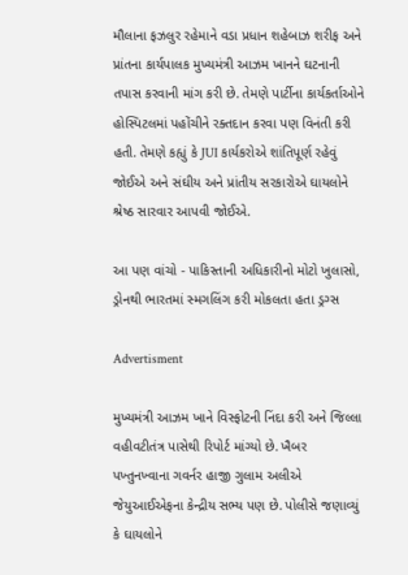મૌલાના ફઝલુર રહેમાને વડા પ્રધાન શહેબાઝ શરીફ અને પ્રાંતના કાર્યપાલક મુખ્યમંત્રી આઝમ ખાનને ઘટનાની તપાસ કરવાની માંગ કરી છે. તેમણે પાર્ટીના કાર્યકર્તાઓને હોસ્પિટલમાં પહોંચીને રક્તદાન કરવા પણ વિનંતી કરી હતી. તેમણે કહ્યું કે JUI કાર્યકરોએ શાંતિપૂર્ણ રહેવું જોઈએ અને સંઘીય અને પ્રાંતીય સરકારોએ ઘાયલોને શ્રેષ્ઠ સારવાર આપવી જોઈએ.

આ પણ વાંચો - પાકિસ્તાની અધિકારીનો મોટો ખુલાસો, ડ્રોનથી ભારતમાં સ્મગલિંગ કરી મોકલતા હતા ડ્રગ્સ

Advertisment

મુખ્યમંત્રી આઝમ ખાને વિસ્ફોટની નિંદા કરી અને જિલ્લા વહીવટીતંત્ર પાસેથી રિપોર્ટ માંગ્યો છે. ખૈબર પખ્તુનખ્વાના ગવર્નર હાજી ગુલામ અલીએ જેયુઆઈએફના કેન્દ્રીય સભ્ય પણ છે. પોલીસે જણાવ્યું કે ઘાયલોને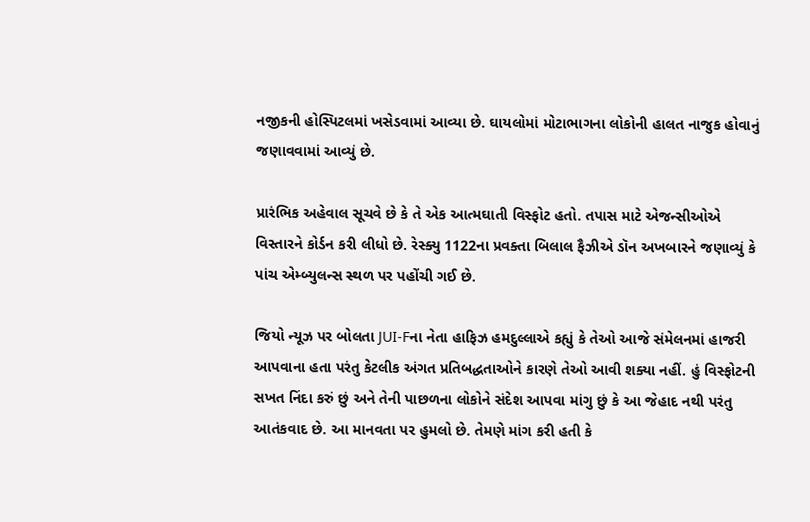નજીકની હોસ્પિટલમાં ખસેડવામાં આવ્યા છે. ઘાયલોમાં મોટાભાગના લોકોની હાલત નાજુક હોવાનું જણાવવામાં આવ્યું છે.

પ્રારંભિક અહેવાલ સૂચવે છે કે તે એક આત્મઘાતી વિસ્ફોટ હતો. તપાસ માટે એજન્સીઓએ વિસ્તારને કોર્ડન કરી લીધો છે. રેસ્ક્યુ 1122ના પ્રવક્તા બિલાલ ફૈઝીએ ડૉન અખબારને જણાવ્યું કે પાંચ એમ્બ્યુલન્સ સ્થળ પર પહોંચી ગઈ છે.

જિયો ન્યૂઝ પર બોલતા JUI-Fના નેતા હાફિઝ હમદુલ્લાએ કહ્યું કે તેઓ આજે સંમેલનમાં હાજરી આપવાના હતા પરંતુ કેટલીક અંગત પ્રતિબદ્ધતાઓને કારણે તેઓ આવી શક્યા નહીં. હું વિસ્ફોટની સખત નિંદા કરું છું અને તેની પાછળના લોકોને સંદેશ આપવા માંગુ છું કે આ જેહાદ નથી પરંતુ આતંકવાદ છે. આ માનવતા પર હુમલો છે. તેમણે માંગ કરી હતી કે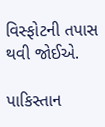વિસ્ફોટની તપાસ થવી જોઈએ.

પાકિસ્તાન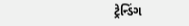ટ્રેન્ડિંગ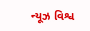ન્યૂઝ વિશ્વ